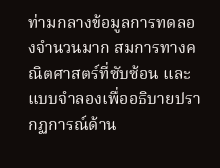ท่ามกลางข้อมูลการทดลองจำนวนมาก สมการทางคณิตศาสตร์ที่ซับซ้อน และแบบจำลองเพื่ออธิบายปรากฏการณ์ด้าน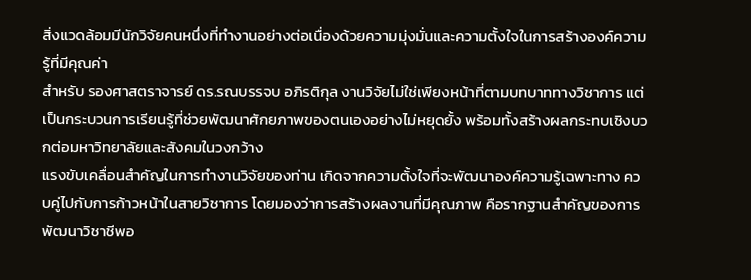สิ่งแวดล้อมมีนักวิจัยคนหนึ่งที่ทำงานอย่างต่อเนื่องด้วยความมุ่งมั่นและความตั้งใจในการสร้างองค์ความรู้ที่มีคุณค่า
สำหรับ รองศาสตราจารย์ ดร.รณบรรจบ อภิรติกุล งานวิจัยไม่ใช่เพียงหน้าที่ตามบทบาททางวิชาการ แต่เป็นกระบวนการเรียนรู้ที่ช่วยพัฒนาศักยภาพของตนเองอย่างไม่หยุดยั้ง พร้อมทั้งสร้างผลกระทบเชิงบวกต่อมหาวิทยาลัยและสังคมในวงกว้าง
แรงขับเคลื่อนสำคัญในการทำงานวิจัยของท่าน เกิดจากความตั้งใจที่จะพัฒนาองค์ความรู้เฉพาะทาง ควบคู่ไปกับการก้าวหน้าในสายวิชาการ โดยมองว่าการสร้างผลงานที่มีคุณภาพ คือรากฐานสำคัญของการพัฒนาวิชาชีพอ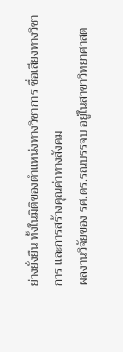ย่างยั่งยืน ทั้งในมิติของตำแหน่งทางวิชาการ ชื่อเสียงทางวิชาการ และการสร้างคุณค่าทางสังคม
ผลงานวิจัยของ รศ.ดร.รณบรรจบ อยู่ในสาขาวิทยาศาสต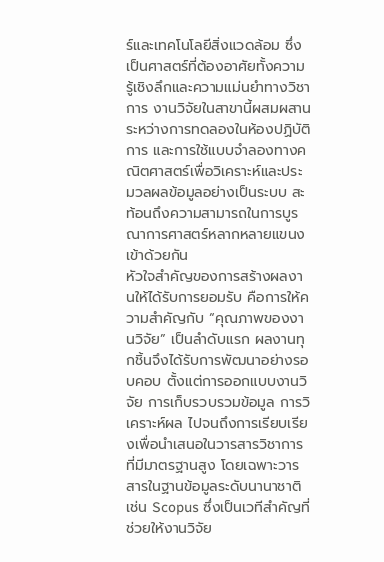ร์และเทคโนโลยีสิ่งแวดล้อม ซึ่งเป็นศาสตร์ที่ต้องอาศัยทั้งความรู้เชิงลึกและความแม่นยำทางวิชาการ งานวิจัยในสาขานี้ผสมผสานระหว่างการทดลองในห้องปฏิบัติการ และการใช้แบบจำลองทางคณิตศาสตร์เพื่อวิเคราะห์และประมวลผลข้อมูลอย่างเป็นระบบ สะท้อนถึงความสามารถในการบูรณาการศาสตร์หลากหลายแขนงเข้าด้วยกัน
หัวใจสำคัญของการสร้างผลงานให้ได้รับการยอมรับ คือการให้ความสำคัญกับ “คุณภาพของงานวิจัย” เป็นลำดับแรก ผลงานทุกชิ้นจึงได้รับการพัฒนาอย่างรอบคอบ ตั้งแต่การออกแบบงานวิจัย การเก็บรวบรวมข้อมูล การวิเคราะห์ผล ไปจนถึงการเรียบเรียงเพื่อนำเสนอในวารสารวิชาการที่มีมาตรฐานสูง โดยเฉพาะวารสารในฐานข้อมูลระดับนานาชาติ เช่น Scopus ซึ่งเป็นเวทีสำคัญที่ช่วยให้งานวิจัย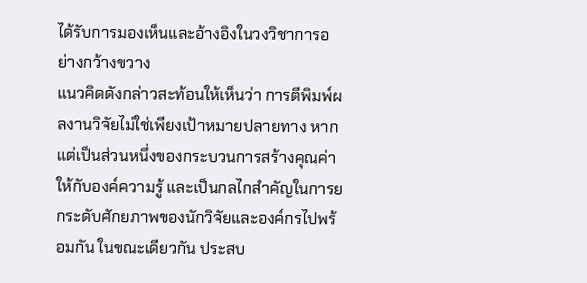ได้รับการมองเห็นและอ้างอิงในวงวิชาการอย่างกว้างขวาง
แนวคิดดังกล่าวสะท้อนให้เห็นว่า การตีพิมพ์ผลงานวิจัยไม่ใช่เพียงเป้าหมายปลายทาง หากแต่เป็นส่วนหนึ่งของกระบวนการสร้างคุณค่าให้กับองค์ความรู้ และเป็นกลไกสำคัญในการยกระดับศักยภาพของนักวิจัยและองค์กรไปพร้อมกัน ในขณะเดียวกัน ประสบ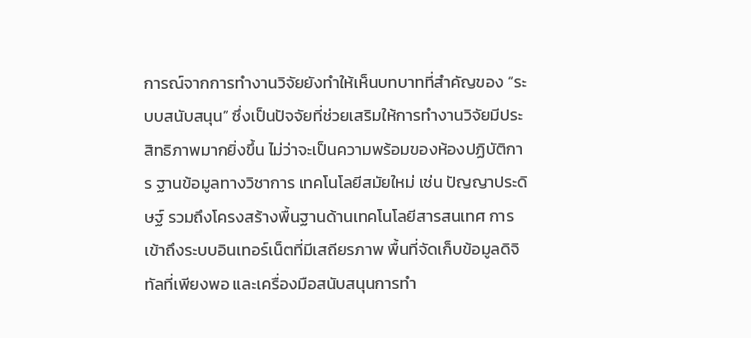การณ์จากการทำงานวิจัยยังทำให้เห็นบทบาทที่สำคัญของ “ระบบสนับสนุน” ซึ่งเป็นปัจจัยที่ช่วยเสริมให้การทำงานวิจัยมีประสิทธิภาพมากยิ่งขึ้น ไม่ว่าจะเป็นความพร้อมของห้องปฏิบัติการ ฐานข้อมูลทางวิชาการ เทคโนโลยีสมัยใหม่ เช่น ปัญญาประดิษฐ์ รวมถึงโครงสร้างพื้นฐานด้านเทคโนโลยีสารสนเทศ การเข้าถึงระบบอินเทอร์เน็ตที่มีเสถียรภาพ พื้นที่จัดเก็บข้อมูลดิจิทัลที่เพียงพอ และเครื่องมือสนับสนุนการทำ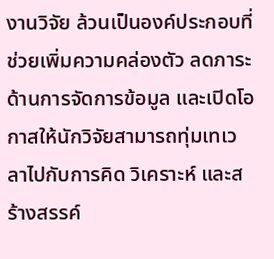งานวิจัย ล้วนเป็นองค์ประกอบที่ช่วยเพิ่มความคล่องตัว ลดภาระด้านการจัดการข้อมูล และเปิดโอกาสให้นักวิจัยสามารถทุ่มเทเวลาไปกับการคิด วิเคราะห์ และสร้างสรรค์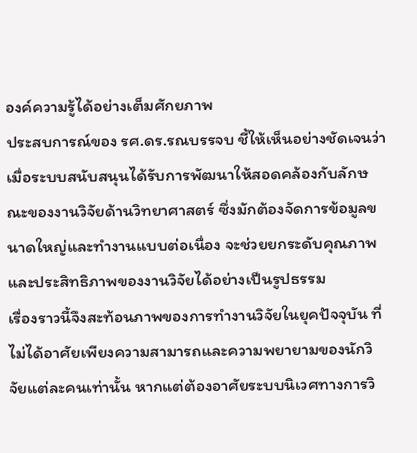องค์ความรู้ได้อย่างเต็มศักยภาพ
ประสบการณ์ของ รศ.ดร.รณบรรจบ ชี้ให้เห็นอย่างชัดเจนว่า เมื่อระบบสนับสนุนได้รับการพัฒนาให้สอดคล้องกับลักษณะของงานวิจัยด้านวิทยาศาสตร์ ซึ่งมักต้องจัดการข้อมูลขนาดใหญ่และทำงานแบบต่อเนื่อง จะช่วยยกระดับคุณภาพและประสิทธิภาพของงานวิจัยได้อย่างเป็นรูปธรรม
เรื่องราวนี้จึงสะท้อนภาพของการทำงานวิจัยในยุคปัจจุบัน ที่ไม่ได้อาศัยเพียงความสามารถและความพยายามของนักวิจัยแต่ละคนเท่านั้น หากแต่ต้องอาศัยระบบนิเวศทางการวิ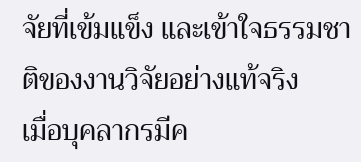จัยที่เข้มแข็ง และเข้าใจธรรมชาติของงานวิจัยอย่างแท้จริง
เมื่อบุคลากรมีค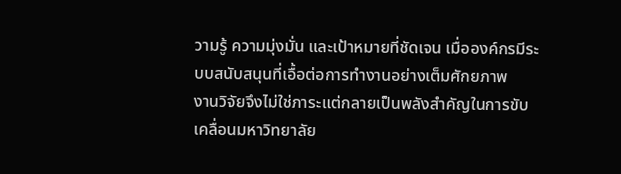วามรู้ ความมุ่งมั่น และเป้าหมายที่ชัดเจน เมื่อองค์กรมีระบบสนับสนุนที่เอื้อต่อการทำงานอย่างเต็มศักยภาพ
งานวิจัยจึงไม่ใช่ภาระแต่กลายเป็นพลังสำคัญในการขับเคลื่อนมหาวิทยาลัย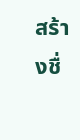สร้างชื่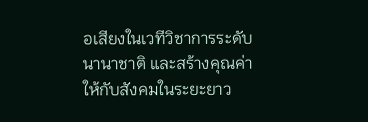อเสียงในเวทีวิชาการระดับนานาชาติ และสร้างคุณค่าให้กับสังคมในระยะยาว